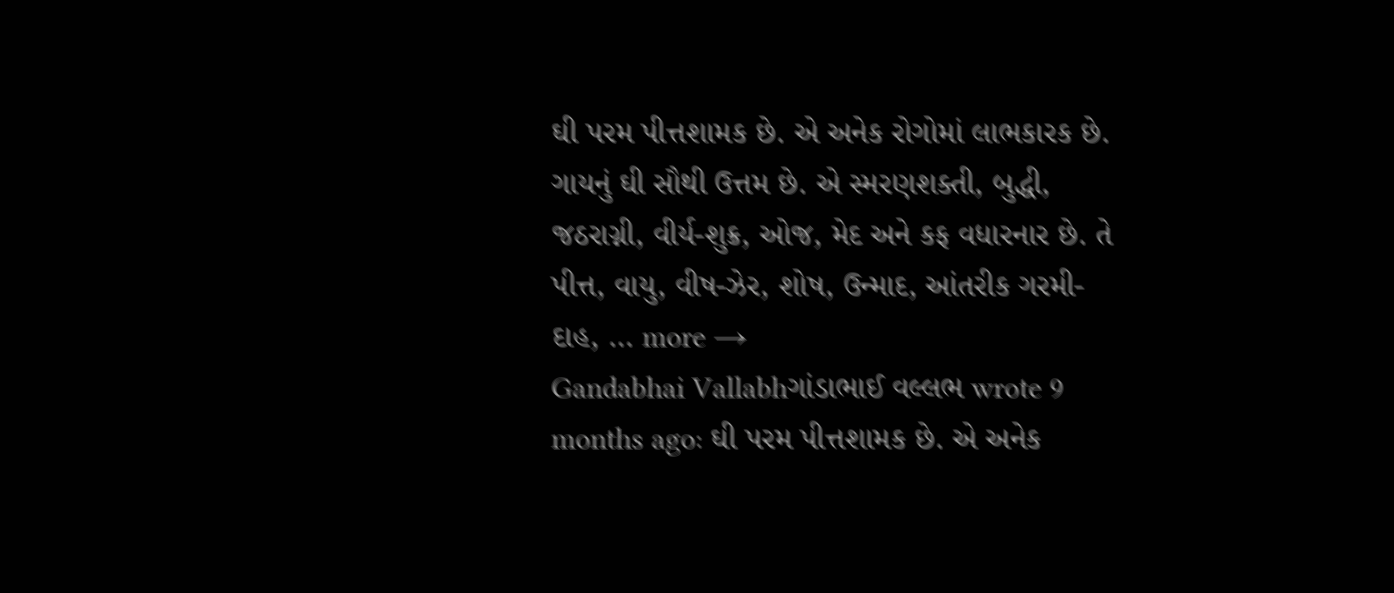ઘી પરમ પીત્તશામક છે. એ અનેક રોગોમાં લાભકારક છે. ગાયનું ઘી સૌથી ઉત્તમ છે. એ સ્મરણશક્તી, બુદ્ધી, જઠરાગ્ની, વીર્ય-શુક્ર, ઓજ, મેદ અને કફ વધારનાર છે. તે પીત્ત, વાયુ, વીષ-ઝેર, શોષ, ઉન્માદ, આંતરીક ગરમી-દાહ, … more →
Gandabhai Vallabhગાંડાભાઈ વલ્લભ wrote 9 months ago: ઘી પરમ પીત્તશામક છે. એ અનેક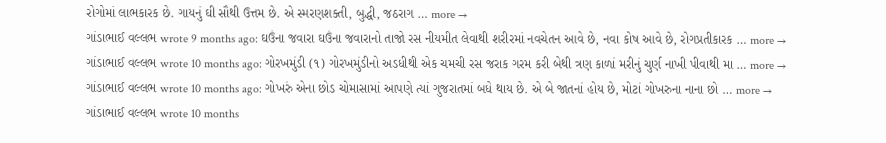રોગોમાં લાભકારક છે. ગાયનું ઘી સૌથી ઉત્તમ છે. એ સ્મરણશક્તી, બુદ્ધી, જઠરાગ … more →
ગાંડાભાઈ વલ્લભ wrote 9 months ago: ઘઉંના જવારા ઘઉંના જવારાનો તાજો રસ નીયમીત લેવાથી શરીરમાં નવચેતન આવે છે, નવા કોષ આવે છે, રોગપ્રતીકારક … more →
ગાંડાભાઈ વલ્લભ wrote 10 months ago: ગોરખમુંડી (૧) ગોરખમુંડીનો અડધીથી એક ચમચી રસ જરાક ગરમ કરી બેથી ત્રણ કાળાં મરીનું ચુર્ણ નાખી પીવાથી મા … more →
ગાંડાભાઈ વલ્લભ wrote 10 months ago: ગોખરું એના છોડ ચોમાસામાં આપણે ત્યાં ગુજરાતમાં બધે થાય છે. એ બે જાતનાં હોય છે, મોટાં ગોખરુના નાના છો … more →
ગાંડાભાઈ વલ્લભ wrote 10 months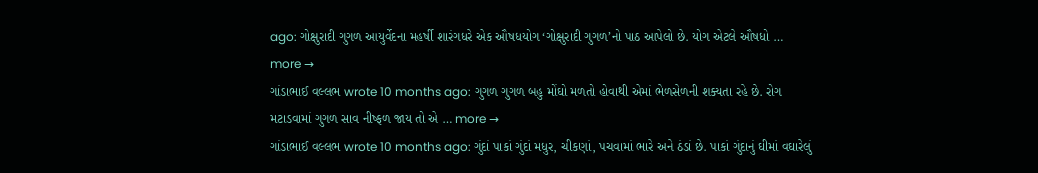ago: ગોક્ષુરાદી ગુગળ આયુર્વેદના મહર્ષી શારંગધરે એક ઔષધયોગ ‘ગોક્ષુરાદી ગુગળ’નો પાઠ આપેલો છે. યોગ એટલે ઔષધો … more →
ગાંડાભાઈ વલ્લભ wrote 10 months ago: ગુગળ ગુગળ બહુ મોંઘો મળતો હોવાથી એમાં ભેળસેળની શક્યતા રહે છે. રોગ મટાડવામાં ગુગળ સાવ નીષ્ફળ જાય તો એ … more →
ગાંડાભાઈ વલ્લભ wrote 10 months ago: ગુંદાં પાકાં ગુંદાં મધુર, ચીકણાં, પચવામાં ભારે અને ઠંડાં છે. પાકાં ગુંદાનું ઘીમાં વઘારેલું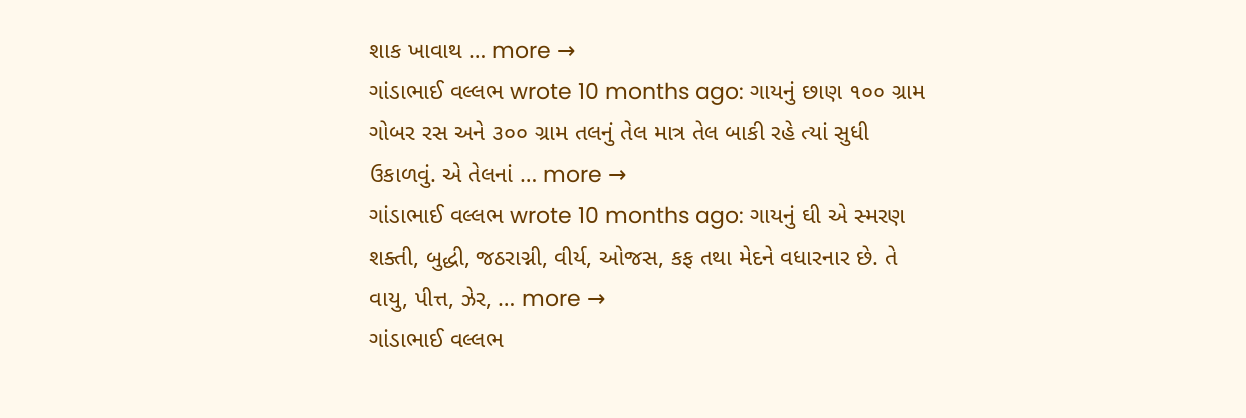શાક ખાવાથ … more →
ગાંડાભાઈ વલ્લભ wrote 10 months ago: ગાયનું છાણ ૧૦૦ ગ્રામ ગોબર રસ અને ૩૦૦ ગ્રામ તલનું તેલ માત્ર તેલ બાકી રહે ત્યાં સુધી ઉકાળવું. એ તેલનાં … more →
ગાંડાભાઈ વલ્લભ wrote 10 months ago: ગાયનું ઘી એ સ્મરણ શક્તી, બુદ્ધી, જઠરાગ્ની, વીર્ય, ઓજસ, કફ તથા મેદને વધારનાર છે. તે વાયુ, પીત્ત, ઝેર, … more →
ગાંડાભાઈ વલ્લભ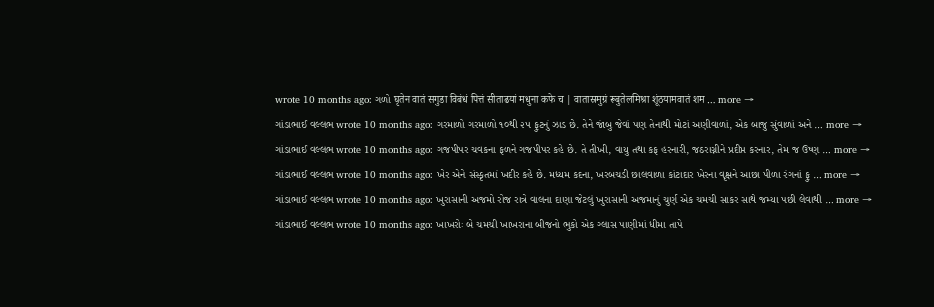wrote 10 months ago: ગળો घृतेन वातं सगुडा विबंधं पित्तं सीताढयां मधुना कफे च | वातास्रमुग्रं रूबुतेलमिश्रा शूंठयामवातं शम … more →
ગાંડાભાઈ વલ્લભ wrote 10 months ago: ગરમાળો ગરમાળો ૧૦થી ૨૫ ફુટનું ઝાડ છે. તેને જાંબુ જેવાં પણ તેનાથી મોટાં અણીવાળાં, એક બાજુ સુંવાળાં અને … more →
ગાંડાભાઈ વલ્લભ wrote 10 months ago: ગજપીપર ચવકના ફળને ગજપીપર કહે છે. તે તીખી, વાયુ તથા કફ હરનારી, જઠરાગ્નીને પ્રદીપ્ત કરનાર, તેમ જ ઉષ્ણ … more →
ગાંડાભાઈ વલ્લભ wrote 10 months ago: ખેર એને સંસ્કૃતમાં ખદીર કહે છે. મધ્યમ કદના, ખરબચડી છાલવાળા કાંટાદાર ખેરના વૃક્ષને આછા પીળા રંગનાં ફુ … more →
ગાંડાભાઈ વલ્લભ wrote 10 months ago: ખુરાસાની અજમો રોજ રાત્રે વાલના દાણા જેટલું ખુરાસાની અજમાનું ચુર્ણ એક ચમચી સાકર સાથે જમ્યા પછી લેવાથી … more →
ગાંડાભાઈ વલ્લભ wrote 10 months ago: ખાખરોઃ બે ચમચી ખાખરાના બીજનો ભુકો એક ગ્લાસ પાણીમાં ધીમા તાપે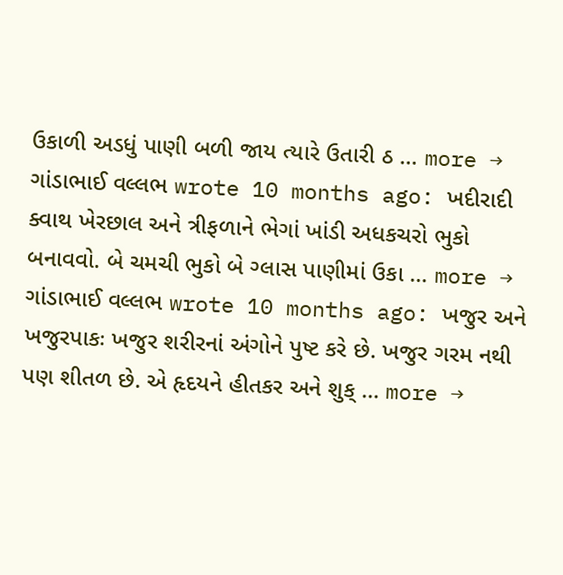ઉકાળી અડધું પાણી બળી જાય ત્યારે ઉતારી ઠ … more →
ગાંડાભાઈ વલ્લભ wrote 10 months ago: ખદીરાદી ક્વાથ ખેરછાલ અને ત્રીફળાને ભેગાં ખાંડી અધકચરો ભુકો બનાવવો. બે ચમચી ભુકો બે ગ્લાસ પાણીમાં ઉકા … more →
ગાંડાભાઈ વલ્લભ wrote 10 months ago: ખજુર અને ખજુરપાકઃ ખજુર શરીરનાં અંગોને પુષ્ટ કરે છે. ખજુર ગરમ નથી પણ શીતળ છે. એ હૃદયને હીતકર અને શુક્ … more →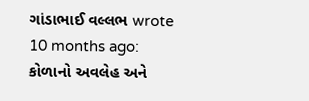ગાંડાભાઈ વલ્લભ wrote 10 months ago: કોળાનો અવલેહ અને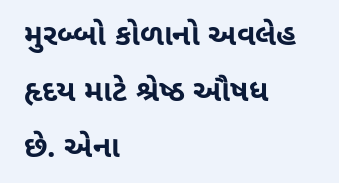મુરબ્બો કોળાનો અવલેહ હૃદય માટે શ્રેષ્ઠ ઔષધ છે. એના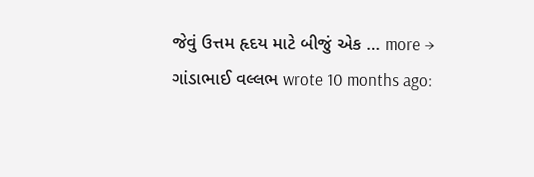જેવું ઉત્તમ હૃદય માટે બીજું એક … more →
ગાંડાભાઈ વલ્લભ wrote 10 months ago: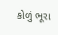કોળું ભૂરા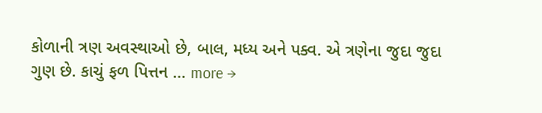કોળાની ત્રણ અવસ્થાઓ છે, બાલ, મધ્ય અને પક્વ. એ ત્રણેના જુદા જુદા ગુણ છે. કાચું ફળ પિત્તન … more →